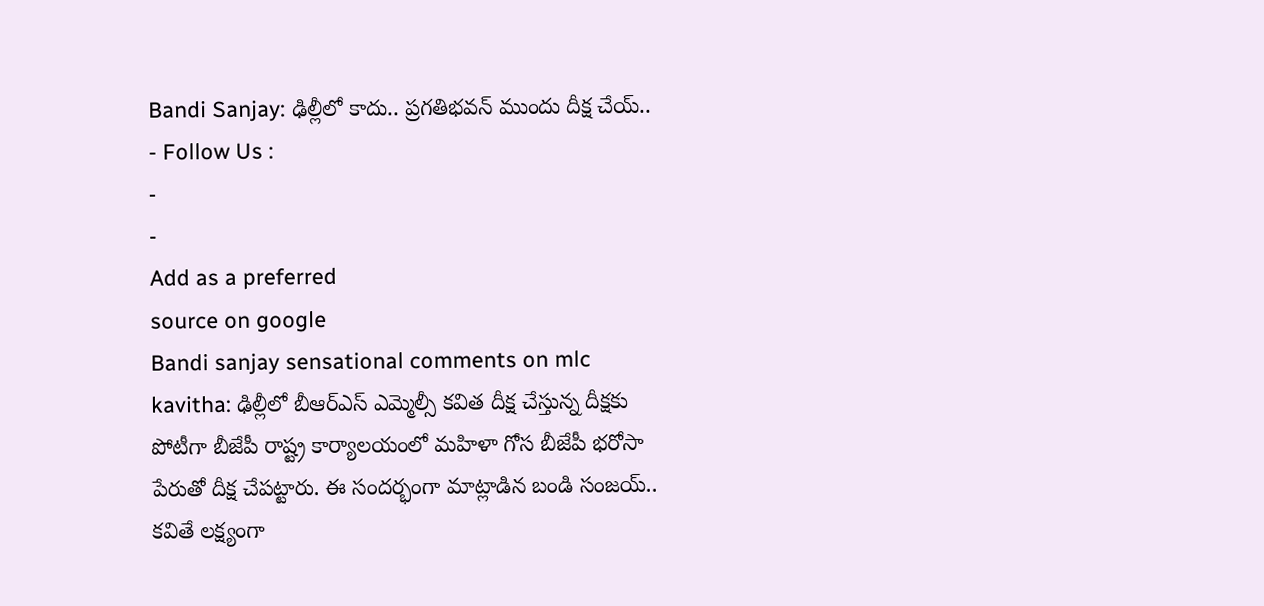Bandi Sanjay: ఢిల్లీలో కాదు.. ప్రగతిభవన్ ముందు దీక్ష చేయ్..
- Follow Us :
-
-
Add as a preferred
source on google
Bandi sanjay sensational comments on mlc kavitha: ఢిల్లీలో బీఆర్ఎస్ ఎమ్మెల్సీ కవిత దీక్ష చేస్తున్న దీక్షకు పోటీగా బీజేపీ రాష్ట్ర కార్యాలయంలో మహిళా గోస బీజేపీ భరోసా పేరుతో దీక్ష చేపట్టారు. ఈ సందర్భంగా మాట్లాడిన బండి సంజయ్.. కవితే లక్ష్యంగా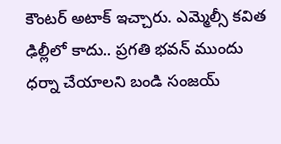కౌంటర్ అటాక్ ఇచ్చారు. ఎమ్మెల్సీ కవిత ఢిల్లీలో కాదు.. ప్రగతి భవన్ ముందు ధర్నా చేయాలని బండి సంజయ్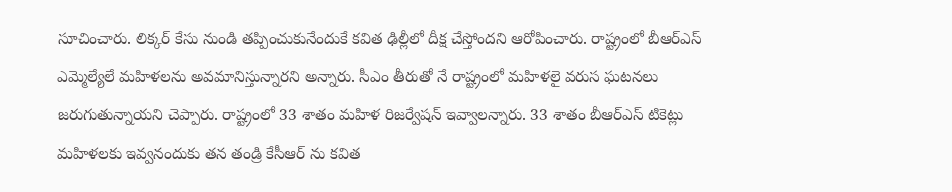సూచించారు. లిక్కర్ కేసు నుండి తప్పించుకునేందుకే కవిత ఢిల్లీలో దీక్ష చేస్తోందని ఆరోపించారు. రాష్ట్రంలో బీఆర్ఎస్ ఎమ్మెల్యేలే మహిళలను అవమానిస్తున్నారని అన్నారు. సీఎం తీరుతో నే రాష్ట్రంలో మహిళలై వరుస ఘటనలు జరుగుతున్నాయని చెప్పారు. రాష్ట్రంలో 33 శాతం మహిళ రిజర్వేషన్ ఇవ్వాలన్నారు. 33 శాతం బీఆర్ఎస్ టికెట్లు మహిళలకు ఇవ్వనందుకు తన తండ్రి కేసీఆర్ ను కవిత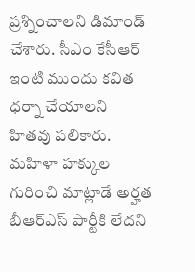ప్రశ్నించాలని డిమాండ్ చేశారు. సీఎం కేసీఆర్ ఇంటి ముందు కవిత ధర్నా చేయాలని హితవు పలికారు. మహిళా హక్కుల గురించి మాట్లాడే అర్హత బీఆర్ఎస్ పార్టీకి లేదని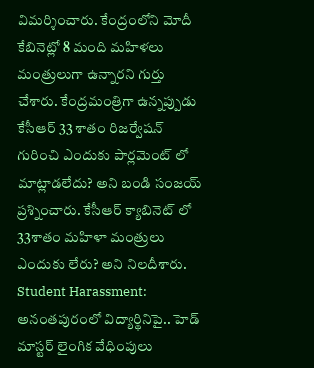విమర్శించారు. కేంద్రంలోని మోదీ కేబినెట్లో 8 మంది మహిళలు మంత్రులుగా ఉన్నారని గుర్తు చేశారు. కేంద్రమంత్రిగా ఉన్నప్పుడు కేసీఆర్ 33 శాతం రిజర్వేషన్ గురించి ఎందుకు పార్లమెంట్ లో మాట్లాడలేదు? అని బండి సంజయ్ ప్రశ్నించారు. కేసీఆర్ క్యాబినెట్ లో 33శాతం మహిళా మంత్రులు ఎందుకు లేరు? అని నిలదీశారు.
Student Harassment: అనంతపురంలో విద్యార్థినిపై.. హెడ్ మాస్టర్ లైంగిక వేధింపులు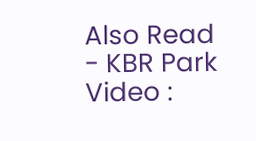Also Read
- KBR Park Video :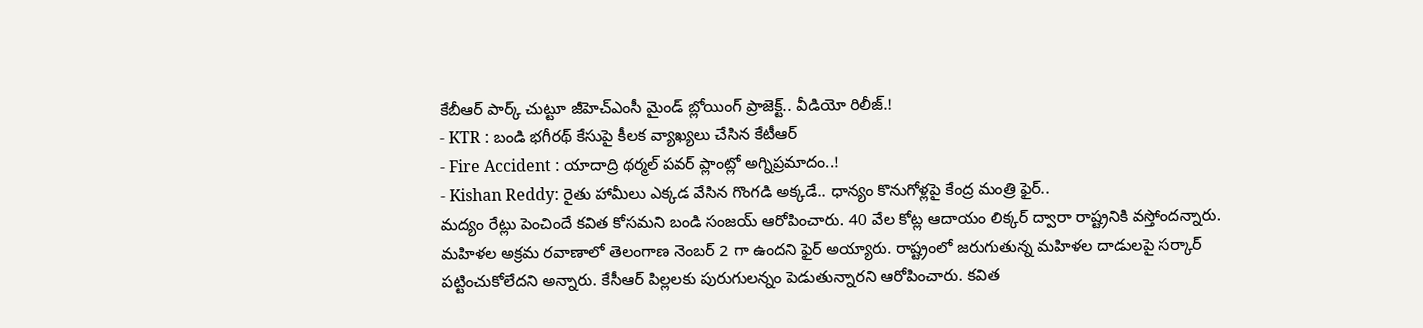కేబీఆర్ పార్క్ చుట్టూ జీహెచ్ఎంసీ మైండ్ బ్లోయింగ్ ప్రాజెక్ట్.. వీడియో రిలీజ్.!
- KTR : బండి భగీరథ్ కేసుపై కీలక వ్యాఖ్యలు చేసిన కేటీఆర్
- Fire Accident : యాదాద్రి థర్మల్ పవర్ ప్లాంట్లో అగ్నిప్రమాదం..!
- Kishan Reddy: రైతు హామీలు ఎక్కడ వేసిన గొంగడి అక్కడే.. ధాన్యం కొనుగోళ్లపై కేంద్ర మంత్రి ఫైర్..
మద్యం రేట్లు పెంచిందే కవిత కోసమని బండి సంజయ్ ఆరోపించారు. 40 వేల కోట్ల ఆదాయం లిక్కర్ ద్వారా రాష్ట్రనికి వస్తోందన్నారు. మహిళల అక్రమ రవాణాలో తెలంగాణ నెంబర్ 2 గా ఉందని ఫైర్ అయ్యారు. రాష్ట్రంలో జరుగుతున్న మహిళల దాడులపై సర్కార్ పట్టించుకోలేదని అన్నారు. కేసీఆర్ పిల్లలకు పురుగులన్నం పెడుతున్నారని ఆరోపించారు. కవిత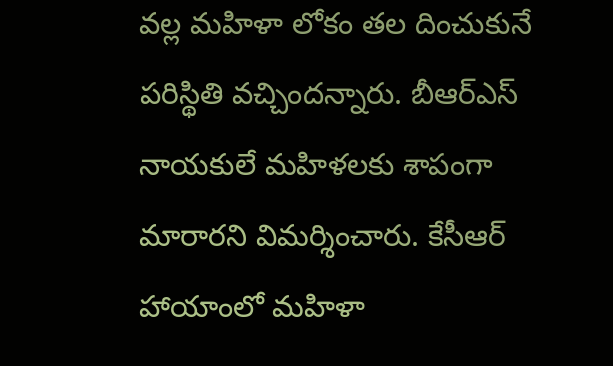వల్ల మహిళా లోకం తల దించుకునే పరిస్థితి వచ్చిందన్నారు. బీఆర్ఎస్ నాయకులే మహిళలకు శాపంగా మారారని విమర్శించారు. కేసీఆర్ హాయాంలో మహిళా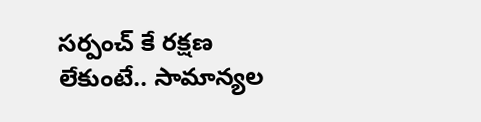సర్పంచ్ కే రక్షణ లేకుంటే.. సామాన్యల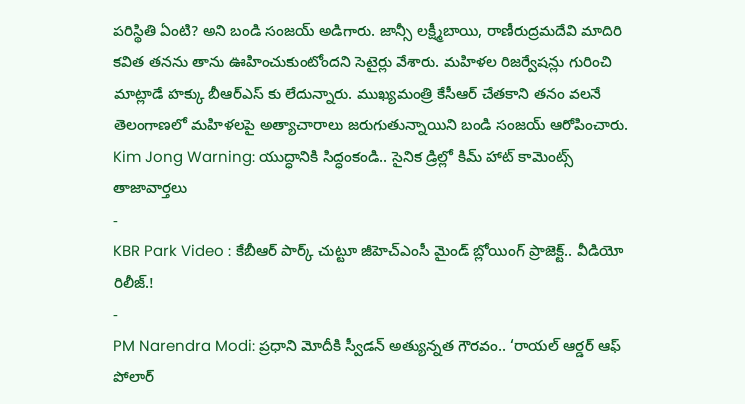పరిస్థితి ఏంటి? అని బండి సంజయ్ అడిగారు. జాన్సీ లక్ష్మీబాయి, రాణీరుద్రమదేవి మాదిరి కవిత తనను తాను ఊహించుకుంటోందని సెటైర్లు వేశారు. మహిళల రిజర్వేషన్లు గురించి మాట్లాడే హక్కు బీఆర్ఎస్ కు లేదున్నారు. ముఖ్యమంత్రి కేసీఆర్ చేతకాని తనం వలనే తెలంగాణలో మహిళలపై అత్యాచారాలు జరుగుతున్నాయిని బండి సంజయ్ ఆరోపించారు.
Kim Jong Warning: యుద్ధానికి సిద్ధంకండి.. సైనిక డ్రిల్లో కిమ్ హాట్ కామెంట్స్
తాజావార్తలు
-
KBR Park Video : కేబీఆర్ పార్క్ చుట్టూ జీహెచ్ఎంసీ మైండ్ బ్లోయింగ్ ప్రాజెక్ట్.. వీడియో రిలీజ్.!
-
PM Narendra Modi: ప్రధాని మోదీకి స్వీడన్ అత్యున్నత గౌరవం.. ‘రాయల్ ఆర్డర్ ఆఫ్ పోలార్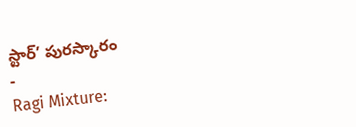స్టార్’ పురస్కారం
-
Ragi Mixture: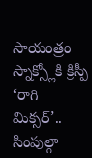సాయంత్రం స్నాక్స్లోకి క్రిస్పీ ‘రాగి మిక్సర్’.. సింపుల్గా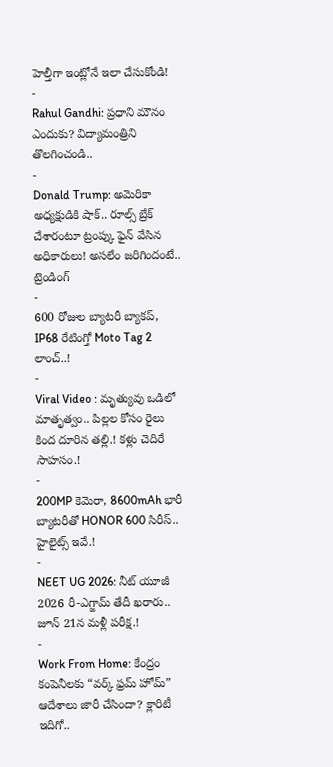హెల్తీగా ఇంట్లోనే ఇలా చేసుకోండి!
-
Rahul Gandhi: ప్రధాని మౌనం ఎందుకు? విద్యామంత్రిని తొలగించండి..
-
Donald Trump: అమెరికా అధ్యక్షుడికి షాక్.. రూల్స్ బ్రేక్ చేశారంటూ ట్రంప్కు ఫైన్ వేసిన అధికారులు! అసలేం జరిగిందంటే..
ట్రెండింగ్
-
600 రోజుల బ్యాటరీ బ్యాకప్, IP68 రేటింగ్తో Moto Tag 2 లాంచ్..!
-
Viral Video : మృత్యువు ఒడిలో మాతృత్వం.. పిల్లల కోసం రైలు కింద దూరిన తల్లి.! కళ్లు చెదిరే సాహసం.!
-
200MP కెమెరా, 8600mAh భారీ బ్యాటరీతో HONOR 600 సిరీస్.. హైలైట్స్ ఇవే.!
-
NEET UG 2026: నీట్ యూజీ 2026 రీ-ఎగ్జామ్ తేదీ ఖరారు.. జూన్ 21న మళ్లీ పరీక్ష.!
-
Work From Home: కేంద్రం కంపెనీలకు “వర్క్ ఫ్రమ్ హోమ్” ఆదేశాలు జారీ చేసిందా? క్లారిటీ ఇదిగో..